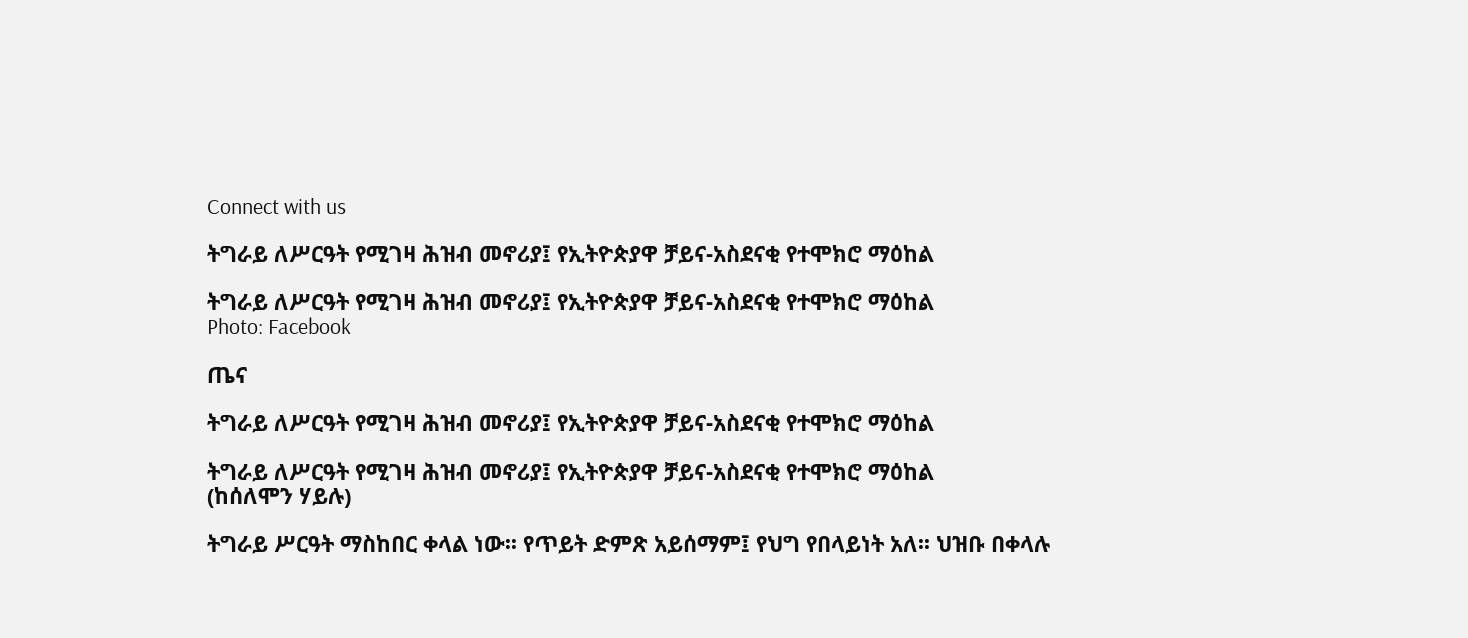Connect with us

ትግራይ ለሥርዓት የሚገዛ ሕዝብ መኖሪያ፤ የኢትዮጵያዋ ቻይና-አስደናቂ የተሞክሮ ማዕከል

ትግራይ ለሥርዓት የሚገዛ ሕዝብ መኖሪያ፤ የኢትዮጵያዋ ቻይና-አስደናቂ የተሞክሮ ማዕከል
Photo: Facebook

ጤና

ትግራይ ለሥርዓት የሚገዛ ሕዝብ መኖሪያ፤ የኢትዮጵያዋ ቻይና-አስደናቂ የተሞክሮ ማዕከል

ትግራይ ለሥርዓት የሚገዛ ሕዝብ መኖሪያ፤ የኢትዮጵያዋ ቻይና-አስደናቂ የተሞክሮ ማዕከል
(ከሰለሞን ሃይሉ)

ትግራይ ሥርዓት ማስከበር ቀላል ነው፡፡ የጥይት ድምጽ አይሰማም፤ የህግ የበላይነት አለ፡፡ ህዝቡ በቀላሉ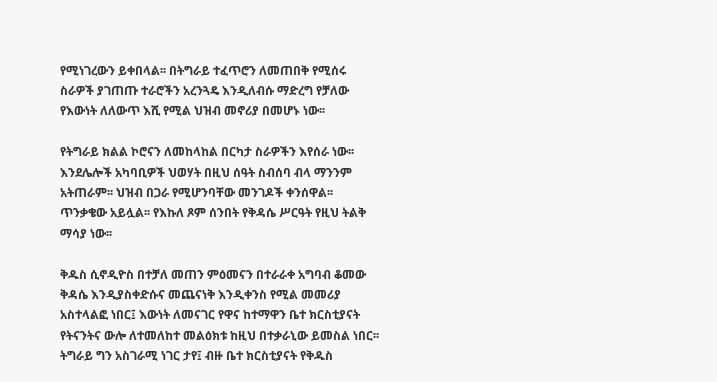የሚነገረውን ይቀበላል፡፡ በትግራይ ተፈጥሮን ለመጠበቅ የሚሰሩ ስራዎች ያገጠጡ ተራሮችን አረንጓዴ እንዲለብሱ ማድረግ የቻለው የእውነት ለለውጥ እሺ የሚል ህዝብ መኖሪያ በመሆኑ ነው፡፡

የትግራይ ክልል ኮሮናን ለመከላከል በርካታ ስራዎችን እየሰራ ነው፡፡ እንደሌሎች አካባቢዎች ህወሃት በዚህ ሰዓት ስብሰባ ብላ ማንንም አትጠራም፡፡ ህዝብ በጋራ የሚሆንባቸው መንገዶች ቀንሰዋል፡፡ ጥንቃቄው አይሏል፡፡ የእኩለ ጾም ሰንበት የቅዳሴ ሥርዓት የዚህ ትልቅ ማሳያ ነው፡፡

ቅዱስ ሲኖዲዮስ በተቻለ መጠን ምዕመናን በተራራቀ አግባብ ቆመው ቅዳሴ እንዲያስቀድሱና መጨናነቅ እንዲቀንስ የሚል መመሪያ አስተላልፎ ነበር፤ እውነት ለመናገር የዋና ከተማዋን ቤተ ክርስቲያናት የትናንትና ውሎ ለተመለከተ መልዕክቱ ከዚህ በተቃራኒው ይመስል ነበር፡፡ ትግራይ ግን አስገራሚ ነገር ታየ፤ ብዙ ቤተ ክርስቲያናት የቅዱስ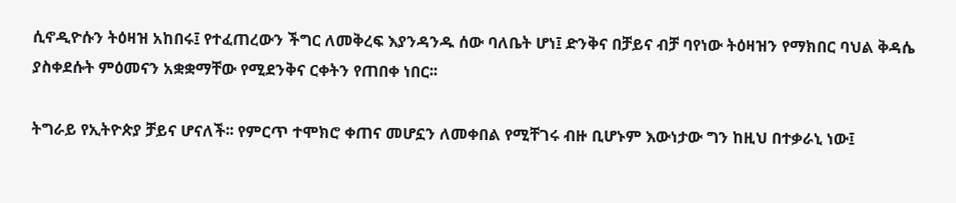ሲኖዲዮሱን ትዕዛዝ አከበሩ፤ የተፈጠረውን ችግር ለመቅረፍ እያንዳንዱ ሰው ባለቤት ሆነ፤ ድንቅና በቻይና ብቻ ባየነው ትዕዛዝን የማክበር ባህል ቅዳሴ ያስቀደሱት ምዕመናን አቋቋማቸው የሚደንቅና ርቀትን የጠበቀ ነበር፡፡

ትግራይ የኢትዮጵያ ቻይና ሆናለች፡፡ የምርጥ ተሞክሮ ቀጠና መሆኗን ለመቀበል የሚቸገሩ ብዙ ቢሆኑም እውነታው ግን ከዚህ በተቃራኒ ነው፤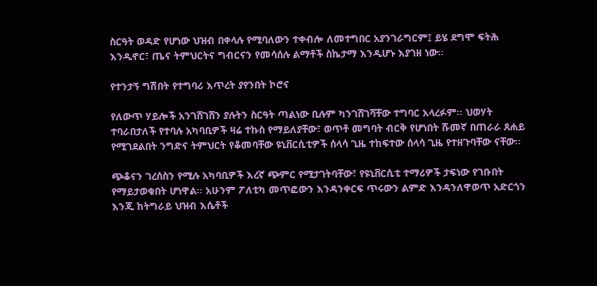ስርዓት ወዳድ የሆነው ህዝብ በቀላሉ የሚባለውን ተቀብሎ ለመተግበር አያንገራግርም፤ ይሄ ደግሞ ፍትሕ እንዲኖር፣ ጤና ትምህርትና ግብርናን የመሳሰሉ ልማቶች ስኬታማ እንዲሆኑ እያገዘ ነው፡፡

የተንታኝ ግሽበት የተግባሪ እጥረት ያየንበት ኮሮና

የለውጥ ሃይሎች አንገሸገሸን ያሉትን ስርዓት ጣልነው ቢሉም ካንገሸገሻቸው ተግባር አላረፉም፡፡ ህወሃት ተባራበታለች የተባሉ አካባቢዎች ዛሬ ተኩስ የማይለያቸው፣ ወጥቶ መግባት ብርቅ የሆነበት ሹመኛ በጠራራ ጸሐይ የሚገደልበት ንግድና ትምህርት የቆመባቸው ዩኒቨርሲቲዎች ሰላሳ ጊዜ ተከፍተው ሰላሳ ጊዜ የተዘጉባቸው ናቸው፡፡

ጭቆናን ገረሰስን የሚሉ አካባቢዎች እረኛ ጭምር የሚታገትባቸው፣ የዩኒቨርሲቲ ተማሪዎች ታፍነው የገቡበት የማይታወቁበት ሆነዋል፡፡ አሁንም ፖለቲካ መጥፎውን እንዳንቀርፍ ጥሩውን ልምድ እንዳንለዋወጥ አድርጎን እንጂ ከትግራይ ህዝብ እሴቶች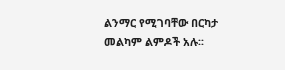ልንማር የሚገባቸው በርካታ መልካም ልምዶች አሉ፡፡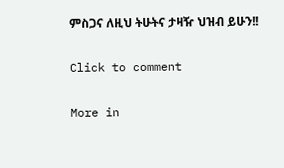ምስጋና ለዚህ ትሁትና ታዛዥ ህዝብ ይሁን!!

Click to comment

More in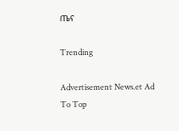ጤና

Trending

Advertisement News.et Ad
To Top